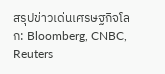สรุปข่าวเด่นเศรษฐกิจโลก: Bloomberg, CNBC, Reuters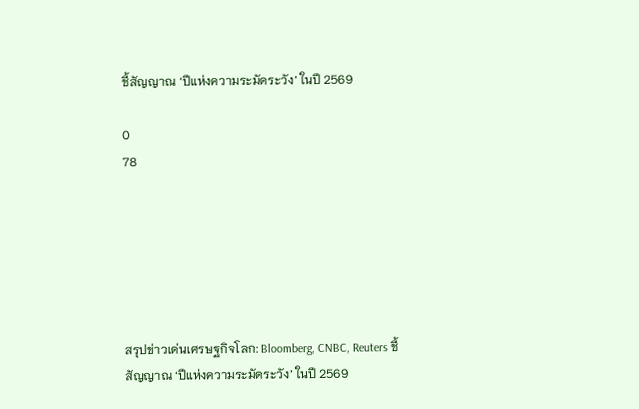ชี้สัญญาณ ‘ปีแห่งความระมัดระวัง’ ในปี 2569

0
78






สรุปข่าวเด่นเศรษฐกิจโลก: Bloomberg, CNBC, Reuters ชี้สัญญาณ ‘ปีแห่งความระมัดระวัง’ ในปี 2569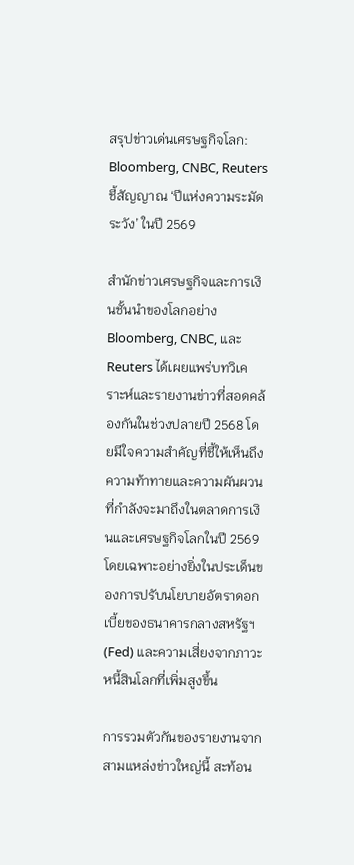สรุปข่าวเด่นเศรษฐกิจโลก: Bloomberg, CNBC, Reuters ชี้สัญญาณ ‘ปีแห่งความระมัดระวัง’ ในปี 2569

สำนักข่าวเศรษฐกิจและการเงินชั้นนำของโลกอย่าง Bloomberg, CNBC, และ Reuters ได้เผยแพร่บทวิเคราะห์และรายงานข่าวที่สอดคล้องกันในช่วงปลายปี 2568 โดยมีใจความสำคัญที่ชี้ให้เห็นถึงความท้าทายและความผันผวนที่กำลังจะมาถึงในตลาดการเงินและเศรษฐกิจโลกในปี 2569 โดยเฉพาะอย่างยิ่งในประเด็นของการปรับนโยบายอัตราดอกเบี้ยของธนาคารกลางสหรัฐฯ (Fed) และความเสี่ยงจากภาวะหนี้สินโลกที่เพิ่มสูงขึ้น

การรวมตัวกันของรายงานจากสามแหล่งข่าวใหญ่นี้ สะท้อน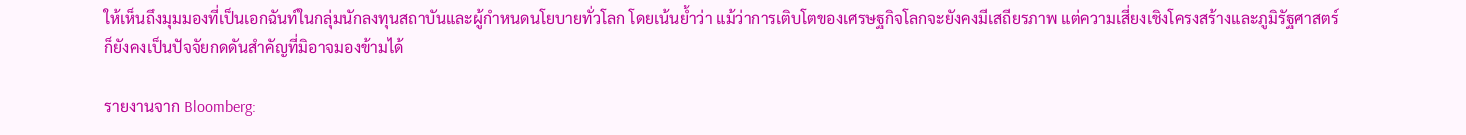ให้เห็นถึงมุมมองที่เป็นเอกฉันท์ในกลุ่มนักลงทุนสถาบันและผู้กำหนดนโยบายทั่วโลก โดยเน้นย้ำว่า แม้ว่าการเติบโตของเศรษฐกิจโลกจะยังคงมีเสถียรภาพ แต่ความเสี่ยงเชิงโครงสร้างและภูมิรัฐศาสตร์ก็ยังคงเป็นปัจจัยกดดันสำคัญที่มิอาจมองข้ามได้

รายงานจาก Bloomberg: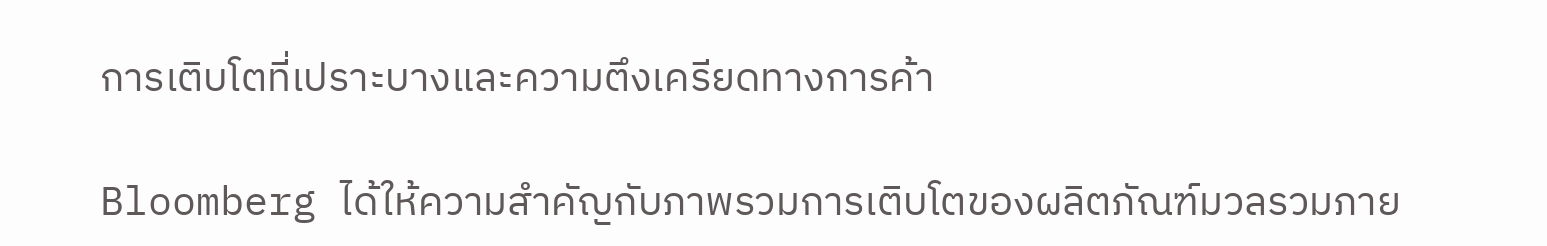การเติบโตที่เปราะบางและความตึงเครียดทางการค้า

Bloomberg ได้ให้ความสำคัญกับภาพรวมการเติบโตของผลิตภัณฑ์มวลรวมภาย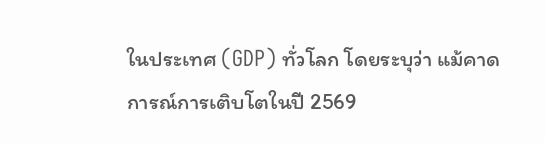ในประเทศ (GDP) ทั่วโลก โดยระบุว่า แม้คาดการณ์การเติบโตในปี 2569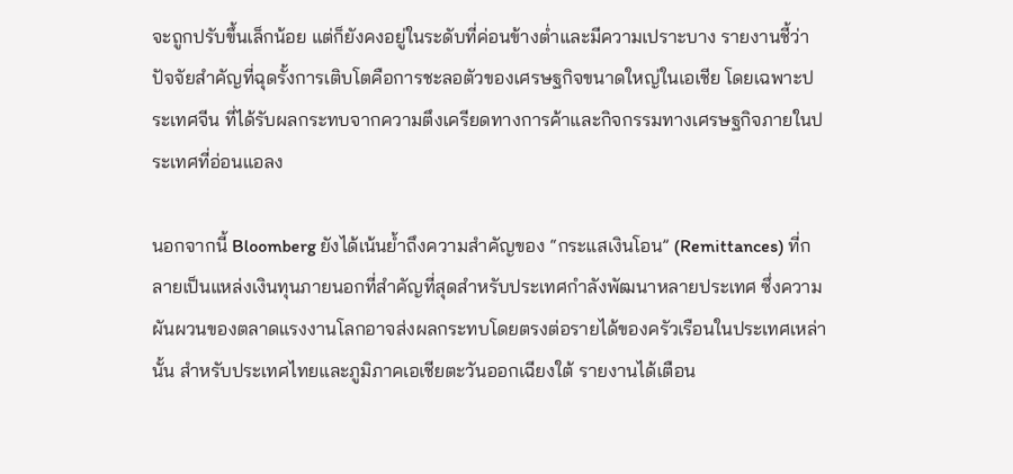จะถูกปรับขึ้นเล็กน้อย แต่ก็ยังคงอยู่ในระดับที่ค่อนข้างต่ำและมีความเปราะบาง รายงานชี้ว่า ปัจจัยสำคัญที่ฉุดรั้งการเติบโตคือการชะลอตัวของเศรษฐกิจขนาดใหญ่ในเอเชีย โดยเฉพาะประเทศจีน ที่ได้รับผลกระทบจากความตึงเครียดทางการค้าและกิจกรรมทางเศรษฐกิจภายในประเทศที่อ่อนแอลง

นอกจากนี้ Bloomberg ยังได้เน้นย้ำถึงความสำคัญของ “กระแสเงินโอน” (Remittances) ที่กลายเป็นแหล่งเงินทุนภายนอกที่สำคัญที่สุดสำหรับประเทศกำลังพัฒนาหลายประเทศ ซึ่งความผันผวนของตลาดแรงงานโลกอาจส่งผลกระทบโดยตรงต่อรายได้ของครัวเรือนในประเทศเหล่านั้น สำหรับประเทศไทยและภูมิภาคเอเชียตะวันออกเฉียงใต้ รายงานได้เตือน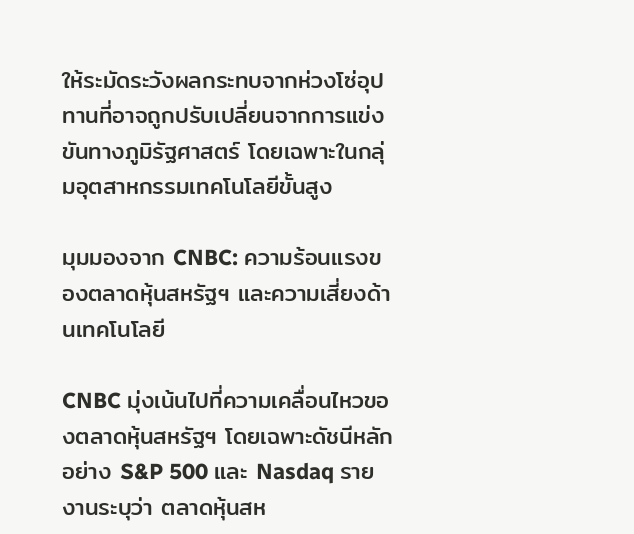ให้ระมัดระวังผลกระทบจากห่วงโซ่อุปทานที่อาจถูกปรับเปลี่ยนจากการแข่งขันทางภูมิรัฐศาสตร์ โดยเฉพาะในกลุ่มอุตสาหกรรมเทคโนโลยีขั้นสูง

มุมมองจาก CNBC: ความร้อนแรงของตลาดหุ้นสหรัฐฯ และความเสี่ยงด้านเทคโนโลยี

CNBC มุ่งเน้นไปที่ความเคลื่อนไหวของตลาดหุ้นสหรัฐฯ โดยเฉพาะดัชนีหลักอย่าง S&P 500 และ Nasdaq รายงานระบุว่า ตลาดหุ้นสห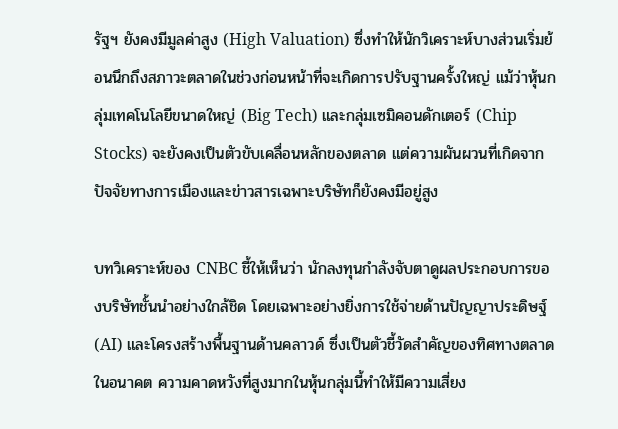รัฐฯ ยังคงมีมูลค่าสูง (High Valuation) ซึ่งทำให้นักวิเคราะห์บางส่วนเริ่มย้อนนึกถึงสภาวะตลาดในช่วงก่อนหน้าที่จะเกิดการปรับฐานครั้งใหญ่ แม้ว่าหุ้นกลุ่มเทคโนโลยีขนาดใหญ่ (Big Tech) และกลุ่มเซมิคอนดักเตอร์ (Chip Stocks) จะยังคงเป็นตัวขับเคลื่อนหลักของตลาด แต่ความผันผวนที่เกิดจากปัจจัยทางการเมืองและข่าวสารเฉพาะบริษัทก็ยังคงมีอยู่สูง

บทวิเคราะห์ของ CNBC ชี้ให้เห็นว่า นักลงทุนกำลังจับตาดูผลประกอบการของบริษัทชั้นนำอย่างใกล้ชิด โดยเฉพาะอย่างยิ่งการใช้จ่ายด้านปัญญาประดิษฐ์ (AI) และโครงสร้างพื้นฐานด้านคลาวด์ ซึ่งเป็นตัวชี้วัดสำคัญของทิศทางตลาดในอนาคต ความคาดหวังที่สูงมากในหุ้นกลุ่มนี้ทำให้มีความเสี่ยง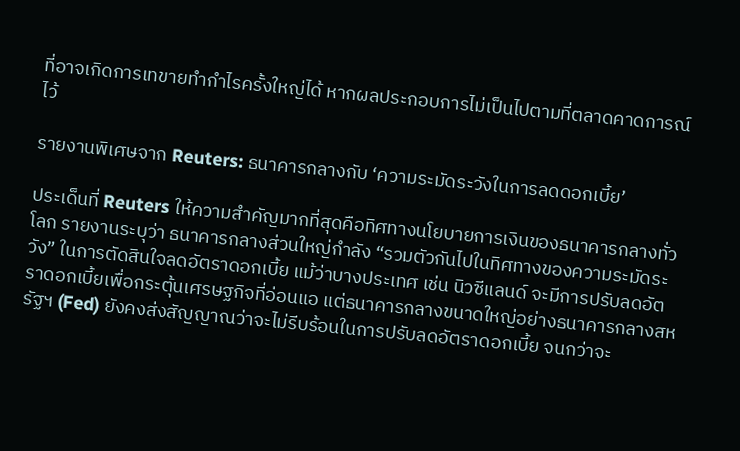ที่อาจเกิดการเทขายทำกำไรครั้งใหญ่ได้ หากผลประกอบการไม่เป็นไปตามที่ตลาดคาดการณ์ไว้

รายงานพิเศษจาก Reuters: ธนาคารกลางกับ ‘ความระมัดระวังในการลดดอกเบี้ย’

ประเด็นที่ Reuters ให้ความสำคัญมากที่สุดคือทิศทางนโยบายการเงินของธนาคารกลางทั่วโลก รายงานระบุว่า ธนาคารกลางส่วนใหญ่กำลัง “รวมตัวกันไปในทิศทางของความระมัดระวัง” ในการตัดสินใจลดอัตราดอกเบี้ย แม้ว่าบางประเทศ เช่น นิวซีแลนด์ จะมีการปรับลดอัตราดอกเบี้ยเพื่อกระตุ้นเศรษฐกิจที่อ่อนแอ แต่ธนาคารกลางขนาดใหญ่อย่างธนาคารกลางสหรัฐฯ (Fed) ยังคงส่งสัญญาณว่าจะไม่รีบร้อนในการปรับลดอัตราดอกเบี้ย จนกว่าจะ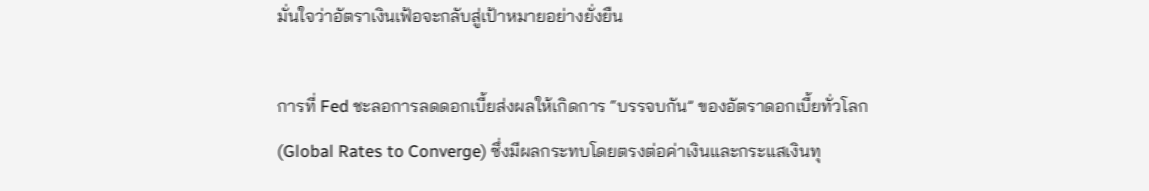มั่นใจว่าอัตราเงินเฟ้อจะกลับสู่เป้าหมายอย่างยั่งยืน

การที่ Fed ชะลอการลดดอกเบี้ยส่งผลให้เกิดการ “บรรจบกัน” ของอัตราดอกเบี้ยทั่วโลก (Global Rates to Converge) ซึ่งมีผลกระทบโดยตรงต่อค่าเงินและกระแสเงินทุ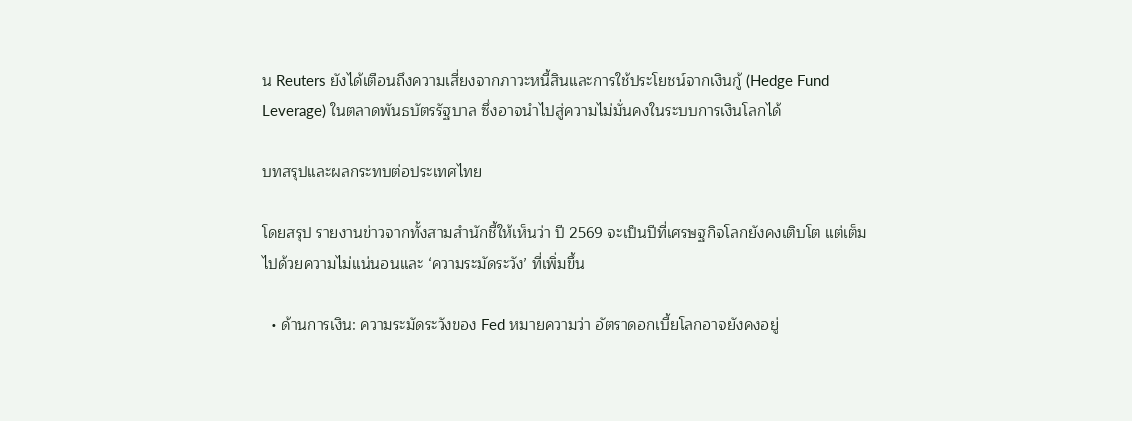น Reuters ยังได้เตือนถึงความเสี่ยงจากภาวะหนี้สินและการใช้ประโยชน์จากเงินกู้ (Hedge Fund Leverage) ในตลาดพันธบัตรรัฐบาล ซึ่งอาจนำไปสู่ความไม่มั่นคงในระบบการเงินโลกได้

บทสรุปและผลกระทบต่อประเทศไทย

โดยสรุป รายงานข่าวจากทั้งสามสำนักชี้ให้เห็นว่า ปี 2569 จะเป็นปีที่เศรษฐกิจโลกยังคงเติบโต แต่เต็มไปด้วยความไม่แน่นอนและ ‘ความระมัดระวัง’ ที่เพิ่มขึ้น

  • ด้านการเงิน: ความระมัดระวังของ Fed หมายความว่า อัตราดอกเบี้ยโลกอาจยังคงอยู่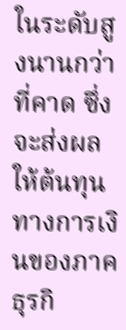ในระดับสูงนานกว่าที่คาด ซึ่งจะส่งผลให้ต้นทุนทางการเงินของภาคธุรกิ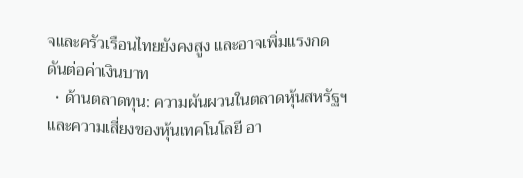จและครัวเรือนไทยยังคงสูง และอาจเพิ่มแรงกดดันต่อค่าเงินบาท
  • ด้านตลาดทุน: ความผันผวนในตลาดหุ้นสหรัฐฯ และความเสี่ยงของหุ้นเทคโนโลยี อา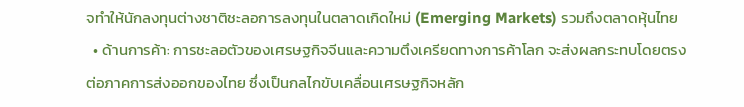จทำให้นักลงทุนต่างชาติชะลอการลงทุนในตลาดเกิดใหม่ (Emerging Markets) รวมถึงตลาดหุ้นไทย
  • ด้านการค้า: การชะลอตัวของเศรษฐกิจจีนและความตึงเครียดทางการค้าโลก จะส่งผลกระทบโดยตรงต่อภาคการส่งออกของไทย ซึ่งเป็นกลไกขับเคลื่อนเศรษฐกิจหลัก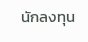นักลงทุน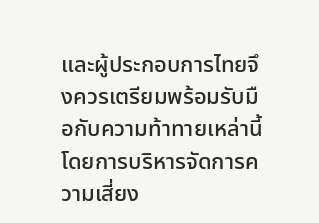และผู้ประกอบการไทยจึงควรเตรียมพร้อมรับมือกับความท้าทายเหล่านี้ โดยการบริหารจัดการความเสี่ยง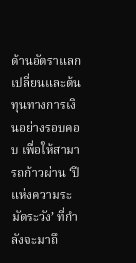ด้านอัตราแลกเปลี่ยนและต้นทุนทางการเงินอย่างรอบคอบ เพื่อให้สามารถก้าวผ่าน ‘ปีแห่งความระมัดระวัง’ ที่กำลังจะมาถึ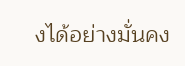งได้อย่างมั่นคง